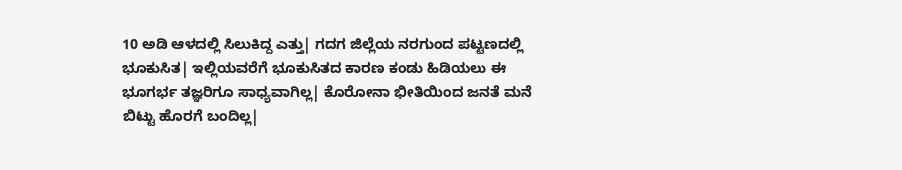10 ಅಡಿ ಆಳದಲ್ಲಿ ಸಿಲುಕಿದ್ದ ಎತ್ತು| ಗದಗ ಜಿಲ್ಲೆಯ ನರಗುಂದ ಪಟ್ಟಣದಲ್ಲಿ ಭೂಕುಸಿತ| ಇಲ್ಲಿಯವರೆಗೆ ಭೂಕುಸಿತದ ಕಾರಣ ಕಂಡು ಹಿಡಿಯಲು ಈ ಭೂಗರ್ಭ ತಜ್ಞರಿಗೂ ಸಾಧ್ಯವಾಗಿಲ್ಲ| ಕೊರೋನಾ ಭೀತಿಯಿಂದ ಜನತೆ ಮನೆ ಬಿಟ್ಟು ಹೊರಗೆ ಬಂದಿಲ್ಲ|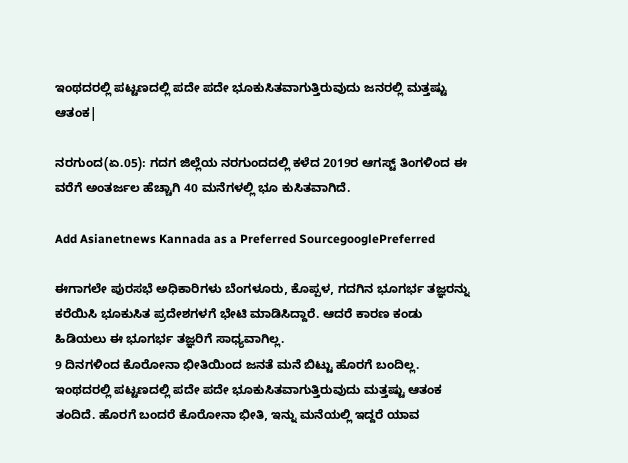ಇಂಥದರಲ್ಲಿ ಪಟ್ಟಣದಲ್ಲಿ ಪದೇ ಪದೇ ಭೂಕುಸಿತವಾಗುತ್ತಿರುವುದು ಜನರಲ್ಲಿ ಮತ್ತಷ್ಟು ಆತಂಕ|

ನರಗುಂದ(ಏ.05): ಗದಗ ಜಿಲ್ಲೆಯ ನರಗುಂದದಲ್ಲಿ ಕಳೆದ 2019ರ ಆಗಸ್ಟ್‌ ತಿಂಗಳಿಂದ ಈ ವರೆಗೆ ಅಂತರ್ಜಲ ಹೆಚ್ಚಾಗಿ 40 ಮನೆಗಳಲ್ಲಿ ಭೂ ಕುಸಿತವಾಗಿದೆ.

Add Asianetnews Kannada as a Preferred SourcegooglePreferred

ಈಗಾಗಲೇ ಪುರಸಭೆ ಅಧಿಕಾರಿಗಳು ಬೆಂಗಳೂರು, ಕೊಪ್ಪಳ, ಗದಗಿನ ಭೂಗರ್ಭ ತಜ್ಞರನ್ನು ಕರೆಯಿಸಿ ಭೂಕುಸಿತ ಪ್ರದೇಶಗಳಗೆ ಭೇಟಿ ಮಾಡಿಸಿದ್ದಾರೆ. ಆದರೆ ಕಾರಣ ಕಂಡು ಹಿಡಿಯಲು ಈ ಭೂಗರ್ಭ ತಜ್ಞರಿಗೆ ಸಾಧ್ಯವಾಗಿಲ್ಲ.
9 ದಿನಗಳಿಂದ ಕೊರೋನಾ ಭೀತಿಯಿಂದ ಜನತೆ ಮನೆ ಬಿಟ್ಟು ಹೊರಗೆ ಬಂದಿಲ್ಲ. ಇಂಥದರಲ್ಲಿ ಪಟ್ಟಣದಲ್ಲಿ ಪದೇ ಪದೇ ಭೂಕುಸಿತವಾಗುತ್ತಿರುವುದು ಮತ್ತಷ್ಟು ಆತಂಕ ತಂದಿದೆ. ಹೊರಗೆ ಬಂದರೆ ಕೊರೋನಾ ಭೀತಿ, ಇನ್ನು ಮನೆಯಲ್ಲಿ ಇದ್ದರೆ ಯಾವ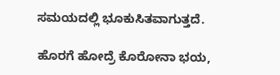ಸಮಯದಲ್ಲಿ ಭೂಕುಸಿತವಾಗುತ್ತದೆ.

ಹೊರಗೆ ಹೋದ್ರೆ ಕೊರೋನಾ ಭಯ,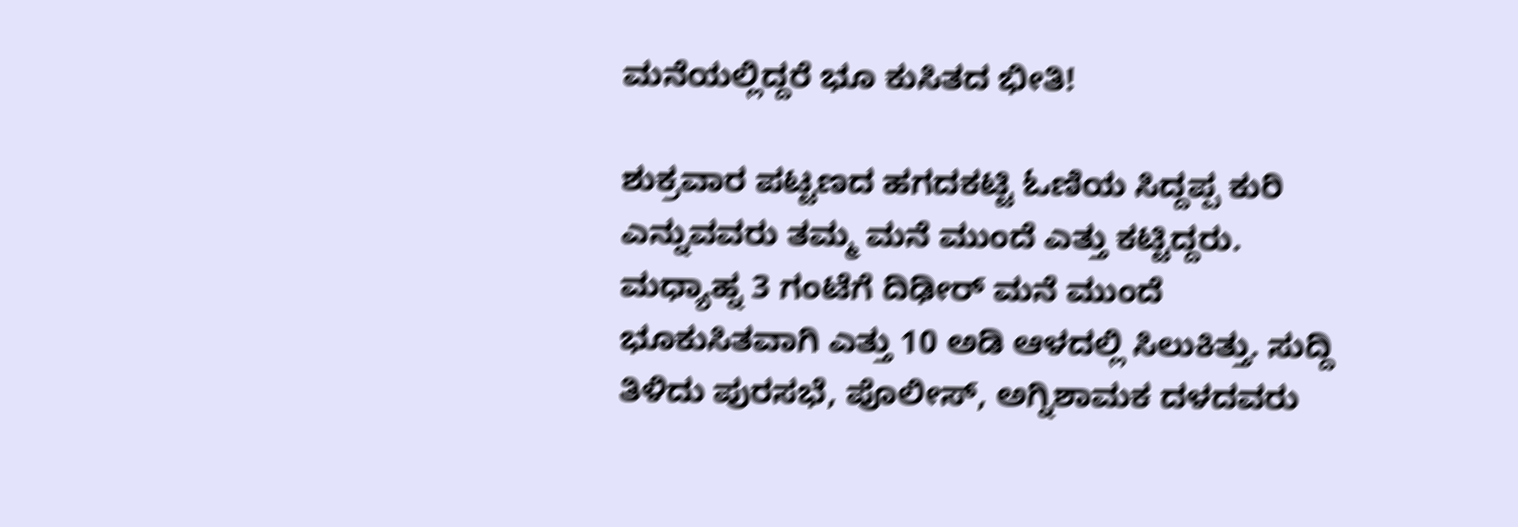ಮನೆಯಲ್ಲಿದ್ದರೆ ಭೂ ಕುಸಿತದ ಭೀತಿ!

ಶುಕ್ರವಾರ ಪಟ್ಟಣದ ಹಗದಕಟ್ಟಿ ಓಣಿಯ ಸಿದ್ದಪ್ಪ ಕುರಿ ಎನ್ನುವವರು ತಮ್ಮ ಮನೆ ಮುಂದೆ ಎತ್ತು ಕಟ್ಟಿದ್ದರು. ಮಧ್ಯಾಹ್ನ 3 ಗಂಟೆಗೆ ದಿಢೀರ್‌ ಮನೆ ಮುಂದೆ ಭೂಕುಸಿತವಾಗಿ ಎತ್ತು 10 ಅಡಿ ಆಳದಲ್ಲಿ ಸಿಲುಕಿತ್ತು. ಸುದ್ದಿ ತಿಳಿದು ಪುರಸಭೆ, ಪೊಲೀಸ್‌, ಅಗ್ನಿಶಾಮಕ ದಳದವರು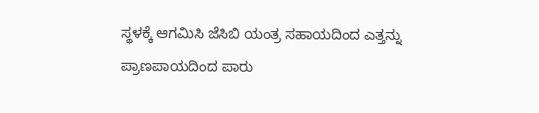ಸ್ಥಳಕ್ಕೆ ಆಗಮಿಸಿ ಜೆಸಿಬಿ ಯಂತ್ರ ಸಹಾಯದಿಂದ ಎತ್ತನ್ನು ಪ್ರಾಣಪಾಯದಿಂದ ಪಾರು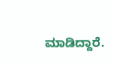ಮಾಡಿದ್ದಾರೆ.